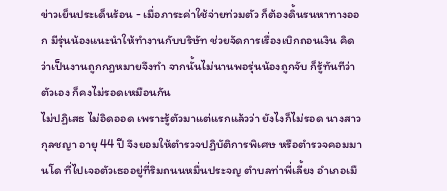ข่าวเย็นประเด็นร้อน - เมื่อภาระค่าใช้จ่ายท่วมตัว ก็ต้องดิ้นรนหาทางออก มีรุ่นน้องแนะนำให้ทำงานกับบริษัท ช่วยจัดการเรื่องเบิกถอนเงิน คิดว่าเป็นงานถูกกฎหมายจึงทำ จากนั้นไม่นานพอรุ่นน้องถูกจับ ก็รู้ทันทีว่าตัวเอง ก็คงไม่รอดเหมือนกัน
ไม่ปฏิเสธ ไม่อิดออด เพราะรู้ตัวมาแต่แรกแล้วว่า ยังไงก็ไม่รอด นางสาวกุลชญา อายุ 44 ปี จึงยอมให้ตำรวจปฏิบัติการพิเศษ หรือตำรวจคอมมานโด ที่ไปเจอตัวเธออยู่ที่ริมถนนหมื่นประจญ ตำบลท่าพี่เลี้ยง อำเภอเมื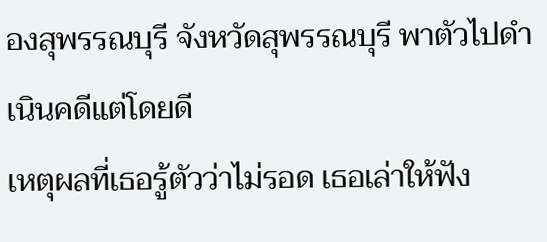องสุพรรณบุรี จังหวัดสุพรรณบุรี พาตัวไปดำเนินคดีแต่โดยดี
เหตุผลที่เธอรู้ตัวว่าไม่รอด เธอเล่าให้ฟัง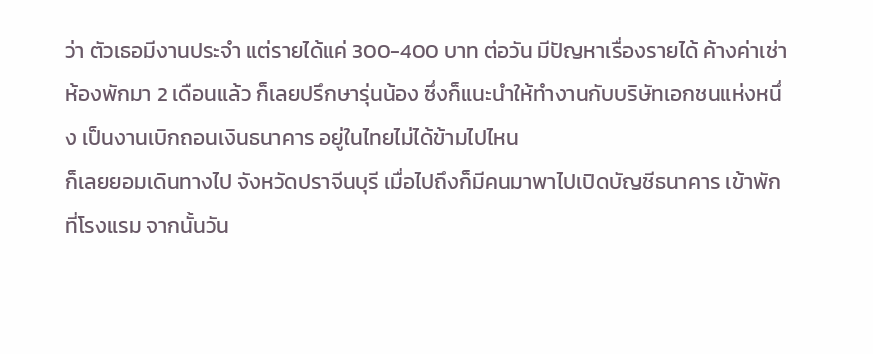ว่า ตัวเธอมีงานประจำ แต่รายได้แค่ 300-400 บาท ต่อวัน มีปัญหาเรื่องรายได้ ค้างค่าเช่าห้องพักมา 2 เดือนแล้ว ก็เลยปรึกษารุ่นน้อง ซึ่งก็แนะนำให้ทำงานกับบริษัทเอกชนแห่งหนึ่ง เป็นงานเบิกถอนเงินธนาคาร อยู่ในไทยไม่ได้ข้ามไปไหน
ก็เลยยอมเดินทางไป จังหวัดปราจีนบุรี เมื่อไปถึงก็มีคนมาพาไปเปิดบัญชีธนาคาร เข้าพักที่โรงแรม จากนั้นวัน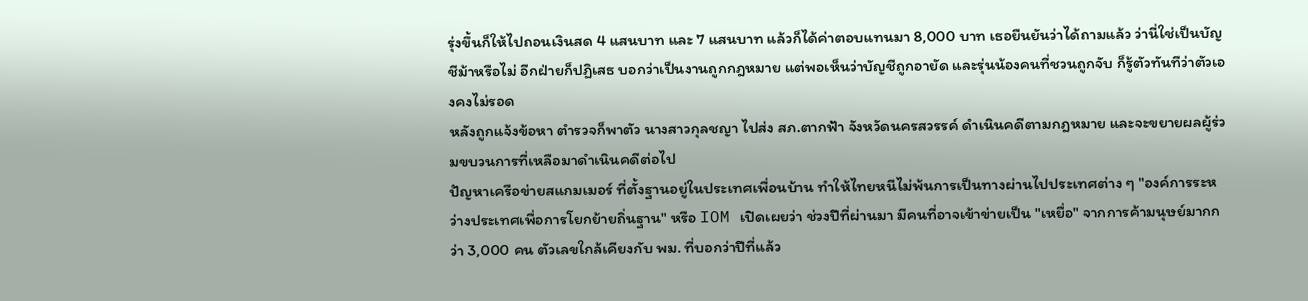รุ่งขึ้นก็ให้ไปถอนเงินสด 4 แสนบาท และ 7 แสนบาท แล้วก็ได้ค่าตอบแทนมา 8,000 บาท เธอยืนยันว่าได้ถามแล้ว ว่านี่ใช่เป็นบัญชีม้าหรือไม่ อีกฝ่ายก็ปฏิเสธ บอกว่าเป็นงานถูกกฎหมาย แต่พอเห็นว่าบัญชีถูกอายัด และรุ่นน้องคนที่ชวนถูกจับ ก็รู้ตัวทันทีว่าตัวเองคงไม่รอด
หลังถูกแจ้งข้อหา ตำรวจก็พาตัว นางสาวกุลชญา ไปส่ง สภ.ตากฟ้า จังหวัดนครสวรรค์ ดำเนินคดีตามกฎหมาย และจะขยายผลผู้ร่วมขบวนการที่เหลือมาดำเนินคดีต่อไป
ปัญหาเครือข่ายสแกมเมอร์ ที่ตั้งฐานอยู่ในประเทศเพื่อนบ้าน ทำให้ไทยหนีไม่พ้นการเป็นทางผ่านไปประเทศต่าง ๆ "องค์การระหว่างประเทศเพื่อการโยกย้ายถิ่นฐาน" หรือ IOM เปิดเผยว่า ช่วงปีที่ผ่านมา มีคนที่อาจเข้าข่ายเป็น "เหยื่อ" จากการค้ามนุษย์มากกว่า 3,000 คน ตัวเลขใกล้เคียงกับ พม. ที่บอกว่าปีที่แล้ว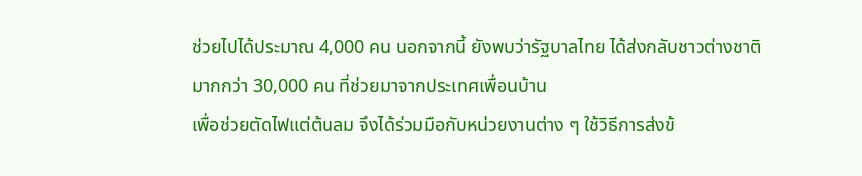ช่วยไปได้ประมาณ 4,000 คน นอกจากนี้ ยังพบว่ารัฐบาลไทย ได้ส่งกลับชาวต่างชาติมากกว่า 30,000 คน ที่ช่วยมาจากประเทศเพื่อนบ้าน
เพื่อช่วยตัดไฟแต่ต้นลม จึงได้ร่วมมือกับหน่วยงานต่าง ๆ ใช้วิธีการส่งข้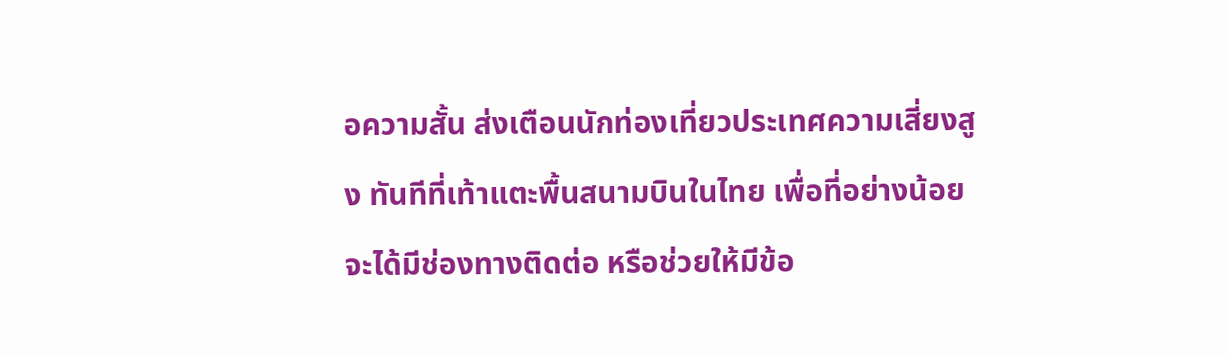อความสั้น ส่งเตือนนักท่องเที่ยวประเทศความเสี่ยงสูง ทันทีที่เท้าแตะพื้นสนามบินในไทย เพื่อที่อย่างน้อยจะได้มีช่องทางติดต่อ หรือช่วยให้มีข้อ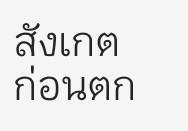สังเกต ก่อนตก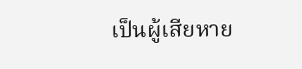เป็นผู้เสียหาย